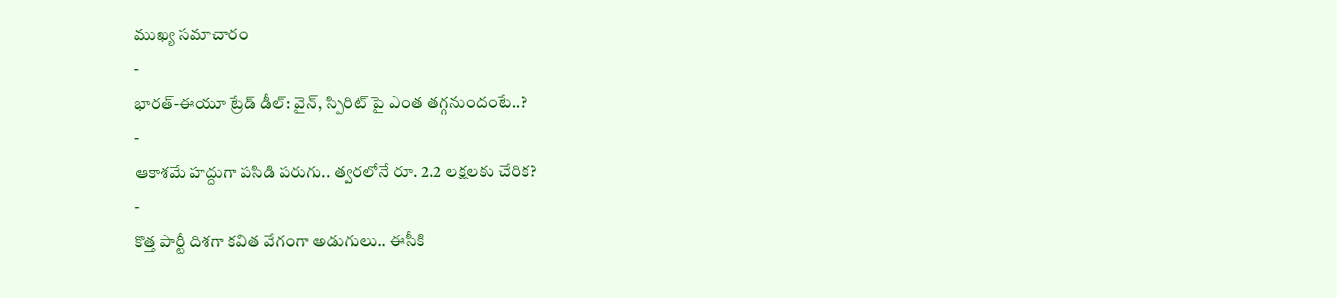ముఖ్య సమాచారం
-
భారత్-ఈయూ ట్రేడ్ డీల్: వైన్, స్పిరిట్ పై ఎంత తగ్గనుందంటే..?
-
ఆకాశమే హద్దుగా పసిడి పరుగు.. త్వరలోనే రూ. 2.2 లక్షలకు చేరిక?
-
కొత్త పార్టీ దిశగా కవిత వేగంగా అడుగులు.. ఈసీకి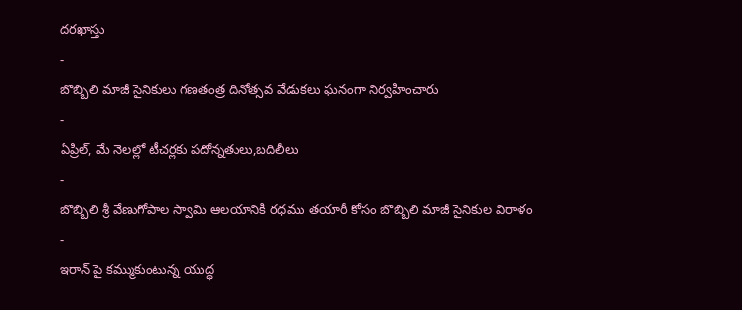దరఖాస్తు
-
బొబ్బిలి మాజీ సైనికులు గణతంత్ర దినోత్సవ వేడుకలు ఘనంగా నిర్వహించారు
-
ఏప్రిల్, మే నెలల్లో టీచర్లకు పదోన్నతులు,బదిలీలు
-
బొబ్బిలి శ్రీ వేణుగోపాల స్వామి ఆలయానికి రధము తయారీ కోసం బొబ్బిలి మాజీ సైనికుల విరాళం
-
ఇరాన్ పై కమ్ముకుంటున్న యుద్ధ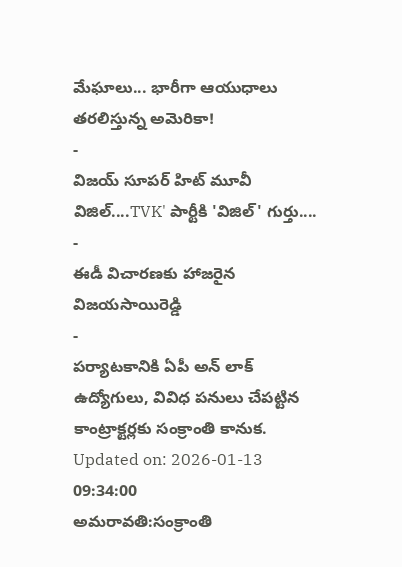మేఘాలు... భారీగా ఆయుధాలు తరలిస్తున్న అమెరికా!
-
విజయ్ సూపర్ హిట్ మూవీ విజిల్....TVK' పార్టీకి 'విజిల్' గుర్తు....
-
ఈడీ విచారణకు హాజరైన విజయసాయిరెడ్డి
-
పర్యాటకానికి ఏపీ అన్ లాక్
ఉద్యోగులు, వివిధ పనులు చేపట్టిన కాంట్రాక్టర్లకు సంక్రాంతి కానుక.
Updated on: 2026-01-13 09:34:00
అమరావతి:సంక్రాంతి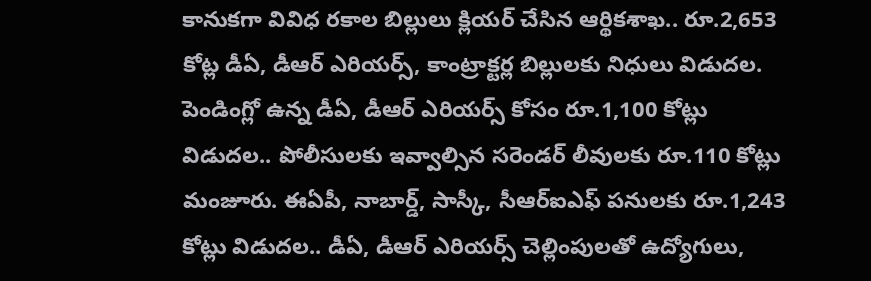కానుకగా వివిధ రకాల బిల్లులు క్లియర్ చేసిన ఆర్థికశాఖ.. రూ.2,653 కోట్ల డీఏ, డీఆర్ ఎరియర్స్, కాంట్రాక్టర్ల బిల్లులకు నిధులు విడుదల. పెండింగ్లో ఉన్న డీఏ, డీఆర్ ఎరియర్స్ కోసం రూ.1,100 కోట్లు విడుదల.. పోలీసులకు ఇవ్వాల్సిన సరెండర్ లీవులకు రూ.110 కోట్లు మంజూరు. ఈఏపీ, నాబార్డ్, సాస్కీ, సీఆర్ఐఎఫ్ పనులకు రూ.1,243 కోట్లు విడుదల.. డీఏ, డీఆర్ ఎరియర్స్ చెల్లింపులతో ఉద్యోగులు,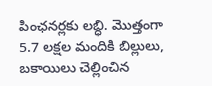పింఛనర్లకు లబ్ధి. మొత్తంగా 5.7 లక్షల మందికి బిల్లులు, బకాయిలు చెల్లించిన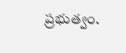ప్రభుత్వం.